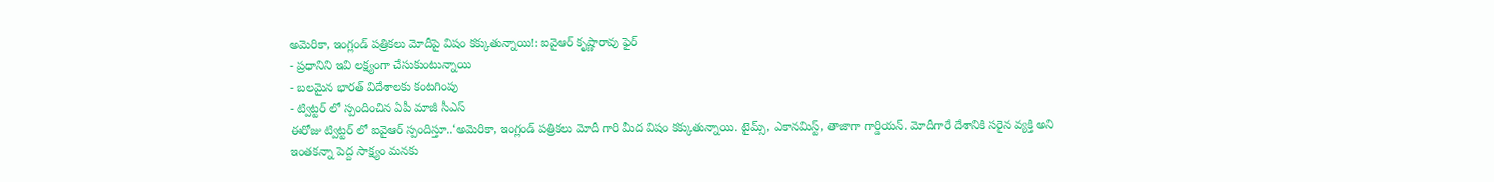అమెరికా, ఇంగ్లండ్ పత్రికలు మోదీపై విషం కక్కుతున్నాయి!: ఐవైఆర్ కృష్ణారావు ఫైర్
- ప్రధానిని ఇవి లక్ష్యంగా చేసుకుంటున్నాయి
- బలమైన భారత్ విదేశాలకు కంటగింపు
- ట్విట్టర్ లో స్పందించిన ఏపీ మాజీ సీఎస్
ఈరోజు ట్విట్టర్ లో ఐవైఆర్ స్పందిస్తూ..‘అమెరికా, ఇంగ్లండ్ పత్రికలు మోదీ గారి మీద విషం కక్కుతున్నాయి. టైమ్స్, ఎకానమిస్ట్, తాజాగా గార్డియన్. మోదీగారే దేశానికి సరైన వ్యక్తి అని ఇంతకన్నా పెద్ద సాక్ష్యం మనకు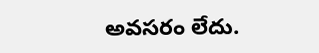అవసరం లేదు.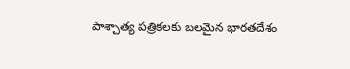పాశ్చాత్య పత్రికలకు బలమైన భారతదేశం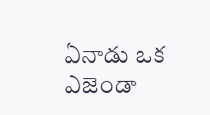ఏనాడు ఒక ఎజెండా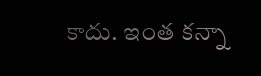కాదు. ఇంత కన్నా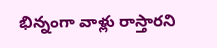భిన్నంగా వాళ్లు రాస్తారని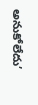అనుకోలేదు’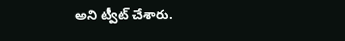అని ట్వీట్ చేశారు.